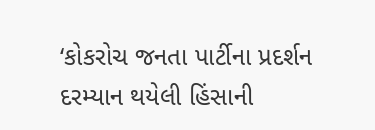‘કોકરોચ જનતા પાર્ટીના પ્રદર્શન દરમ્યાન થયેલી હિંસાની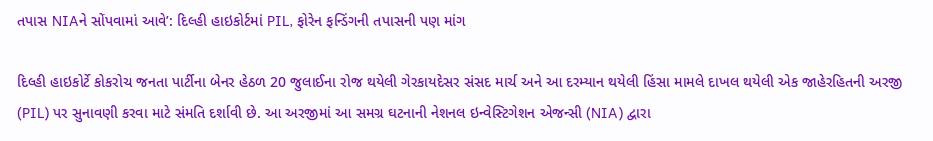તપાસ NIAને સોંપવામાં આવે’: દિલ્હી હાઇકોર્ટમાં PIL, ફોરેન ફન્ડિંગની તપાસની પણ માંગ

દિલ્હી હાઇકોર્ટે કોકરોચ જનતા પાર્ટીના બેનર હેઠળ 20 જુલાઈના રોજ થયેલી ગેરકાયદેસર સંસદ માર્ચ અને આ દરમ્યાન થયેલી હિંસા મામલે દાખલ થયેલી એક જાહેરહિતની અરજી (PIL) પર સુનાવણી કરવા માટે સંમતિ દર્શાવી છે. આ અરજીમાં આ સમગ્ર ઘટનાની નેશનલ ઇન્વેસ્ટિગેશન એજન્સી (NIA) દ્વારા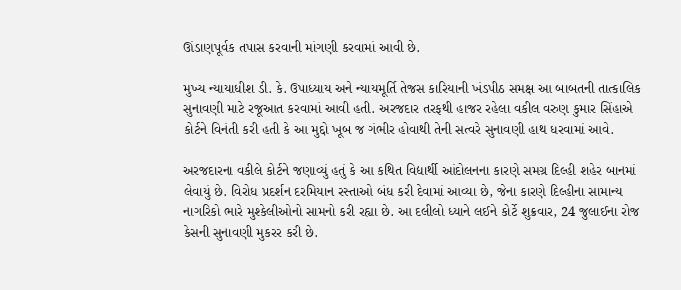ઊંડાણપૂર્વક તપાસ કરવાની માંગણી કરવામાં આવી છે.

મુખ્ય ન્યાયાધીશ ડી. કે. ઉપાધ્યાય અને ન્યાયમૂર્તિ તેજસ કારિયાની ખંડપીઠ સમક્ષ આ બાબતની તાત્કાલિક સુનાવણી માટે રજૂઆત કરવામાં આવી હતી. અરજદાર તરફથી હાજર રહેલા વકીલ વરુણ કુમાર સિંહાએ કોર્ટને વિનંતી કરી હતી કે આ મુદ્દો ખૂબ જ ગંભીર હોવાથી તેની સત્વરે સુનાવણી હાથ ધરવામાં આવે.

અરજદારના વકીલે કોર્ટને જણાવ્યું હતું કે આ કથિત વિદ્યાર્થી આંદોલનના કારણે સમગ્ર દિલ્હી શહેર બાનમાં લેવાયું છે. વિરોધ પ્રદર્શન દરમિયાન રસ્તાઓ બંધ કરી દેવામાં આવ્યા છે, જેના કારણે દિલ્હીના સામાન્ય નાગરિકો ભારે મુશ્કેલીઓનો સામનો કરી રહ્યા છે. આ દલીલો ધ્યાને લઈને કોર્ટે શુક્રવાર, 24 જુલાઈના રોજ કેસની સુનાવણી મુકરર કરી છે.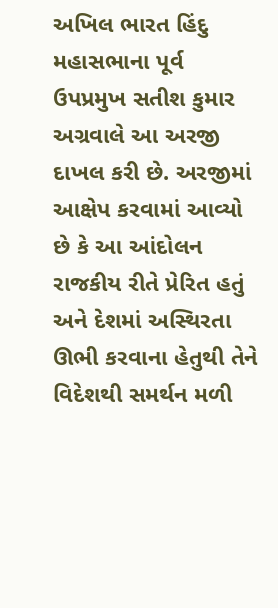અખિલ ભારત હિંદુ મહાસભાના પૂર્વ ઉપપ્રમુખ સતીશ કુમાર અગ્રવાલે આ અરજી દાખલ કરી છે. અરજીમાં આક્ષેપ કરવામાં આવ્યો છે કે આ આંદોલન રાજકીય રીતે પ્રેરિત હતું અને દેશમાં અસ્થિરતા ઊભી કરવાના હેતુથી તેને વિદેશથી સમર્થન મળી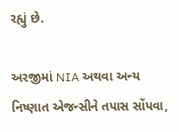રહ્યું છે.

અરજીમાં NIA અથવા અન્ય નિષ્ણાત એજન્સીને તપાસ સોંપવા,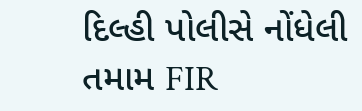દિલ્હી પોલીસે નોંધેલી તમામ FIR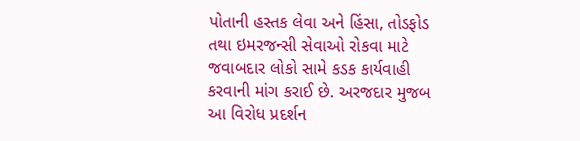પોતાની હસ્તક લેવા અને હિંસા, તોડફોડ તથા ઇમરજન્સી સેવાઓ રોકવા માટે જવાબદાર લોકો સામે કડક કાર્યવાહી કરવાની માંગ કરાઈ છે. અરજદાર મુજબ આ વિરોધ પ્રદર્શન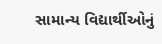સામાન્ય વિદ્યાર્થીઓનું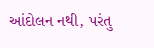આંદોલન નથી, પરંતુ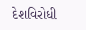દેશવિરોધી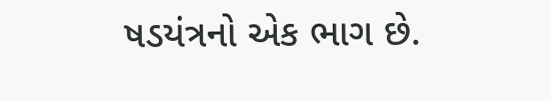ષડયંત્રનો એક ભાગ છે.